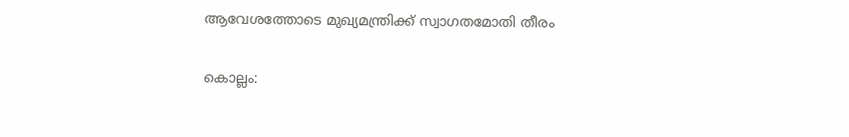ആവേശത്തോടെ മുഖ്യമന്ത്രിക്ക് സ്വാഗതമോതി തീരം

കൊല്ലം: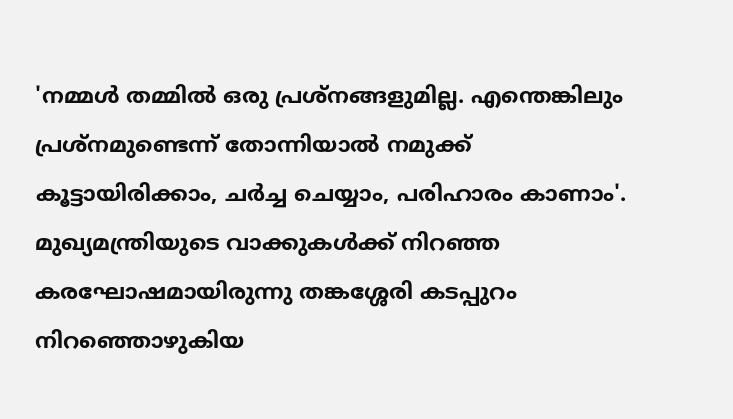'നമ്മൾ തമ്മിൽ ഒരു പ്രശ്നങ്ങളുമില്ല. എന്തെങ്കിലും പ്രശ്നമുണ്ടെന്ന് തോന്നിയാൽ നമുക്ക് കൂട്ടായിരിക്കാം, ചർച്ച ചെയ്യാം, പരിഹാരം കാണാം'. മുഖ്യമന്ത്രിയുടെ വാക്കുകൾക്ക് നിറഞ്ഞ കരഘോഷമായിരുന്നു തങ്കശ്ശേരി കടപ്പുറം നിറഞ്ഞൊഴുകിയ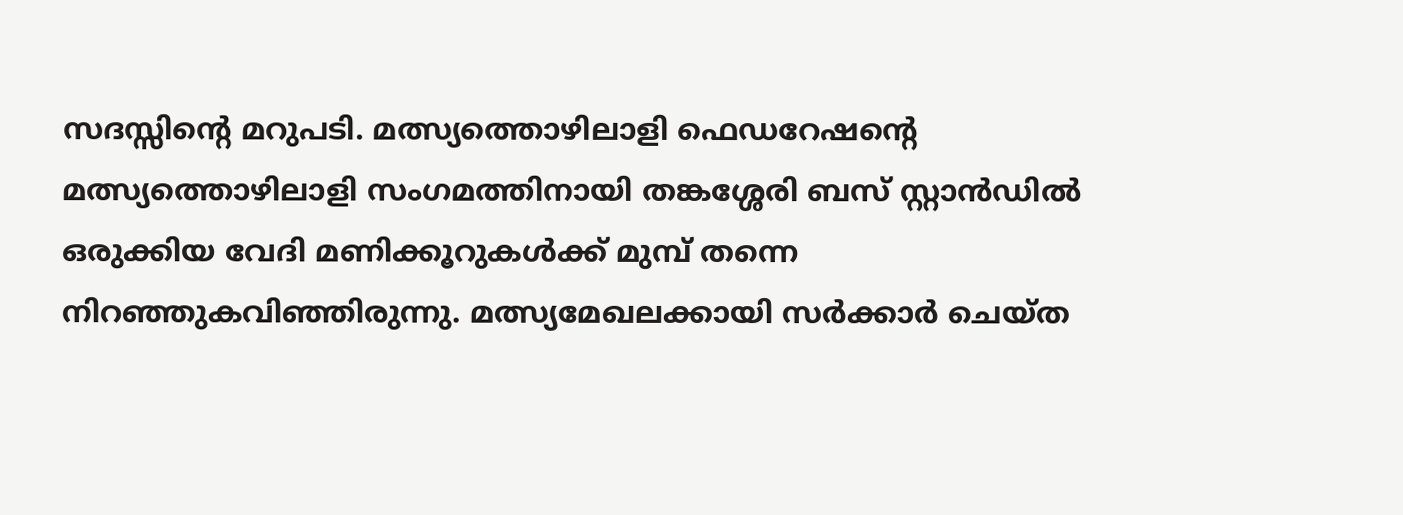സദസ്സിന്‍റെ മറുപടി. മത്സ്യത്തൊഴിലാളി ഫെഡറേഷന്‍റെ മത്സ്യത്തൊഴിലാളി സംഗമത്തിനായി തങ്കശ്ശേരി ബസ് സ്റ്റാൻഡിൽ ഒരുക്കിയ വേദി മണിക്കൂറുകൾക്ക് മുമ്പ് തന്നെ നിറഞ്ഞുകവിഞ്ഞിരുന്നു. മത്സ്യമേഖലക്കായി സർക്കാർ ചെയ്ത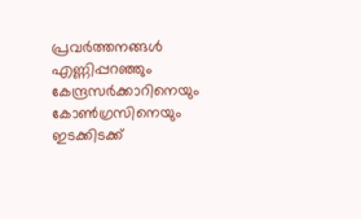പ്രവർത്തനങ്ങൾ എണ്ണിപ്പറഞ്ഞും കേന്ദ്രസർക്കാറിനെയും കോൺഗ്രസിനെയും ഇടക്കിടക്ക്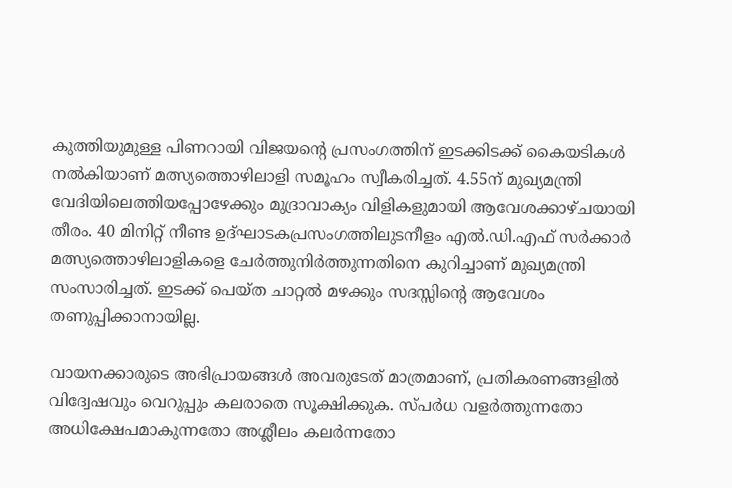കുത്തിയുമുള്ള പിണറായി വിജയന്‍റെ പ്രസംഗത്തിന് ഇടക്കിടക്ക് കൈയടികൾ നൽകിയാണ് മത്സ്യത്തൊഴിലാളി സമൂഹം സ്വീകരിച്ചത്. 4.55ന് മുഖ്യമന്ത്രി വേദിയിലെത്തിയപ്പോഴേക്കും മുദ്രാവാക്യം വിളികളുമായി ആവേശക്കാഴ്ചയായി തീരം. 40 മിനിറ്റ് നീണ്ട ഉദ്ഘാടകപ്രസംഗത്തിലുടനീളം എൽ.ഡി.എഫ് സർക്കാർ മത്സ്യത്തൊഴിലാളികളെ ചേർത്തുനിർത്തുന്നതിനെ കുറിച്ചാണ് മുഖ്യമന്ത്രി സംസാരിച്ചത്. ഇടക്ക് പെയ്ത ചാറ്റൽ മഴക്കും സദസ്സിന്‍റെ ആവേശം തണുപ്പിക്കാനായില്ല.

വായനക്കാരുടെ അഭിപ്രായങ്ങള്‍ അവരുടേത് മാത്രമാണ്, പ്രതികരണങ്ങളിൽ വിദ്വേഷവും വെറുപ്പും കലരാതെ സൂക്ഷിക്കുക. സ്പർധ വളർത്തുന്നതോ അധിക്ഷേപമാകുന്നതോ അശ്ലീലം കലർന്നതോ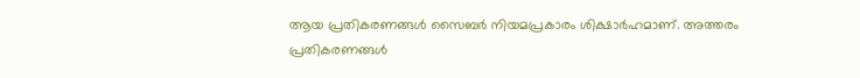ആയ പ്രതികരണങ്ങൾ സൈബർ നിയമപ്രകാരം ശിക്ഷാർഹമാണ്. അത്തരം പ്രതികരണങ്ങൾ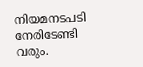നിയമനടപടി നേരിടേണ്ടി വരും.